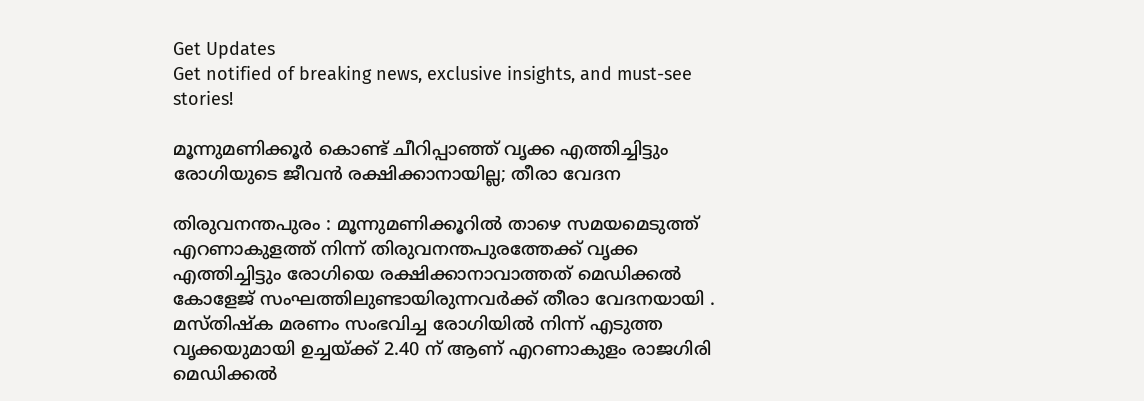Get Updates
Get notified of breaking news, exclusive insights, and must-see stories!

മൂന്നുമണിക്കൂർ കൊണ്ട് ചീറിപ്പാഞ്ഞ് വൃക്ക എത്തിച്ചിട്ടും രോഗിയുടെ ജീവന്‍ രക്ഷിക്കാനായില്ല; തീരാ വേദന

തിരുവനന്തപുരം : മൂന്നുമണിക്കൂറില്‍ താഴെ സമയമെടുത്ത് എറണാകുളത്ത് നിന്ന് തിരുവനന്തപുരത്തേക്ക് വൃക്ക എത്തിച്ചിട്ടും രോഗിയെ രക്ഷിക്കാനാവാത്തത് മെഡിക്കല്‍ കോളേജ് സംഘത്തിലുണ്ടായിരുന്നവര്‍ക്ക് തീരാ വേദനയായി . മസ്തിഷ്‌ക മരണം സംഭവിച്ച രോഗിയില്‍ നിന്ന് എടുത്ത വൃക്കയുമായി ഉച്ചയ്ക്ക് 2.40 ന് ആണ് എറണാകുളം രാജഗിരി മെഡിക്കല്‍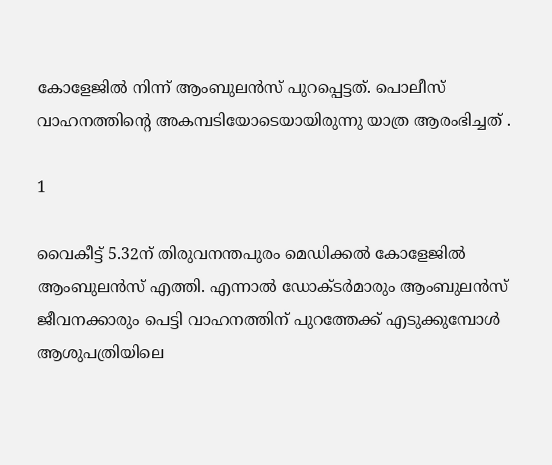കോളേജില്‍ നിന്ന് ആംബുലന്‍സ് പുറപ്പെട്ടത്. പൊലീസ് വാഹനത്തിന്റെ അകമ്പടിയോടെയായിരുന്നു യാത്ര ആരംഭിച്ചത് .

1

വൈകീട്ട് 5.32ന് തിരുവനന്തപുരം മെഡിക്കല്‍ കോളേജില്‍ ആംബുലന്‍സ് എത്തി. എന്നാല്‍ ഡോക്ടര്‍മാരും ആംബുലന്‍സ് ജീവനക്കാരും പെട്ടി വാഹനത്തിന് പുറത്തേക്ക് എടുക്കുമ്പോള്‍ ആശുപത്രിയിലെ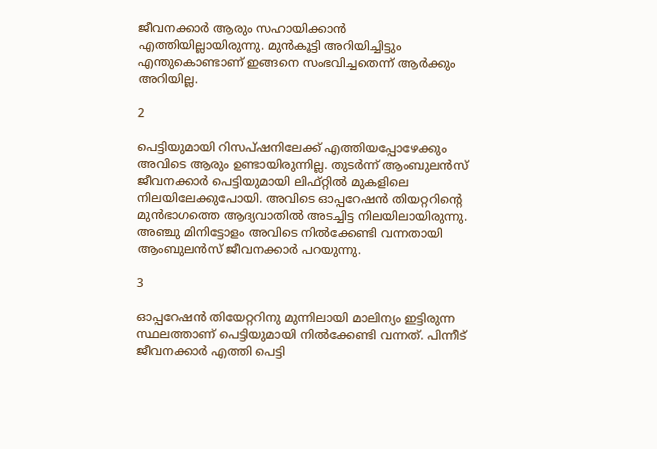ജീവനക്കാര്‍ ആരും സഹായിക്കാന്‍ എത്തിയില്ലായിരുന്നു. മുന്‍കൂട്ടി അറിയിച്ചിട്ടും എന്തുകൊണ്ടാണ് ഇങ്ങനെ സംഭവിച്ചതെന്ന് ആര്‍ക്കും അറിയില്ല.

2

പെട്ടിയുമായി റിസപ്ഷനിലേക്ക് എത്തിയപ്പോഴേക്കും അവിടെ ആരും ഉണ്ടായിരുന്നില്ല. തുടര്‍ന്ന് ആംബുലന്‍സ് ജീവനക്കാര്‍ പെട്ടിയുമായി ലിഫ്റ്റില്‍ മുകളിലെ നിലയിലേക്കുപോയി. അവിടെ ഓപ്പറേഷന്‍ തിയറ്ററിന്റെ മുന്‍ഭാഗത്തെ ആദ്യവാതില്‍ അടച്ചിട്ട നിലയിലായിരുന്നു.
അഞ്ചു മിനിട്ടോളം അവിടെ നില്‍ക്കേണ്ടി വന്നതായി ആംബുലന്‍സ് ജീവനക്കാര്‍ പറയുന്നു.

3

ഓപ്പറേഷന്‍ തിയേറ്ററിനു മുന്നിലായി മാലിന്യം ഇട്ടിരുന്ന സ്ഥലത്താണ് പെട്ടിയുമായി നില്‍ക്കേണ്ടി വന്നത്. പിന്നീട് ജീവനക്കാര്‍ എത്തി പെട്ടി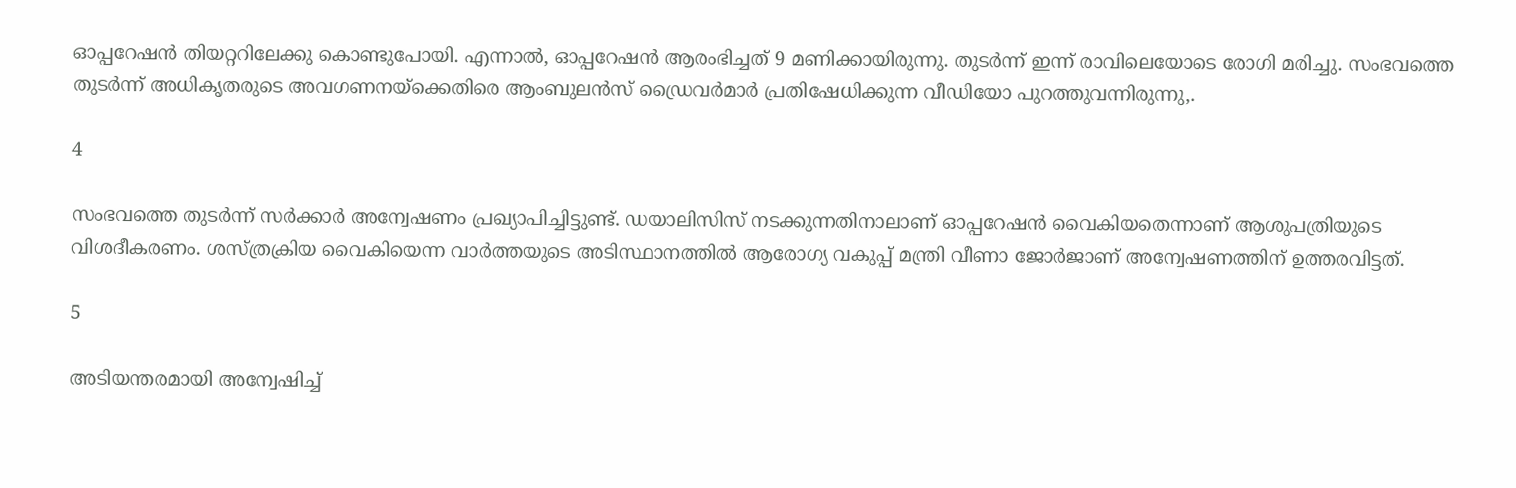ഓപ്പറേഷന്‍ തിയറ്ററിലേക്കു കൊണ്ടുപോയി. എന്നാല്‍, ഓപ്പറേഷന്‍ ആരംഭിച്ചത് 9 മണിക്കായിരുന്നു. തുടര്‍ന്ന് ഇന്ന് രാവിലെയോടെ രോഗി മരിച്ചു. സംഭവത്തെ തുടര്‍ന്ന് അധികൃതരുടെ അവഗണനയ്‌ക്കെതിരെ ആംബുലന്‍സ് ഡ്രൈവര്‍മാര്‍ പ്രതിഷേധിക്കുന്ന വീഡിയോ പുറത്തുവന്നിരുന്നു,.

4

സംഭവത്തെ തുടര്‍ന്ന് സര്‍ക്കാര്‍ അന്വേഷണം പ്രഖ്യാപിച്ചിട്ടുണ്ട്. ഡയാലിസിസ് നടക്കുന്നതിനാലാണ് ഓപ്പറേഷന്‍ വൈകിയതെന്നാണ് ആശുപത്രിയുടെ വിശദീകരണം. ശസ്ത്രക്രിയ വൈകിയെന്ന വാര്‍ത്തയുടെ അടിസ്ഥാനത്തില്‍ ആരോഗ്യ വകുപ്പ് മന്ത്രി വീണാ ജോര്‍ജാണ് അന്വേഷണത്തിന് ഉത്തരവിട്ടത്.

5

അടിയന്തരമായി അന്വേഷിച്ച്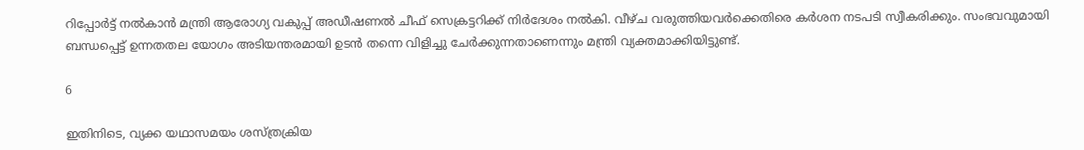റിപ്പോര്‍ട്ട് നല്‍കാന്‍ മന്ത്രി ആരോഗ്യ വകുപ്പ് അഡീഷണല്‍ ചീഫ് സെക്രട്ടറിക്ക് നിര്‍ദേശം നല്‍കി. വീഴ്ച വരുത്തിയവര്‍ക്കെതിരെ കര്‍ശന നടപടി സ്വീകരിക്കും. സംഭവവുമായി ബന്ധപ്പെട്ട് ഉന്നതതല യോഗം അടിയന്തരമായി ഉടന്‍ തന്നെ വിളിച്ചു ചേര്‍ക്കുന്നതാണെന്നും മന്ത്രി വ്യക്തമാക്കിയിട്ടുണ്ട്.

6

ഇതിനിടെ, വ്യക്ക യഥാസമയം ശസ്ത്രക്രിയ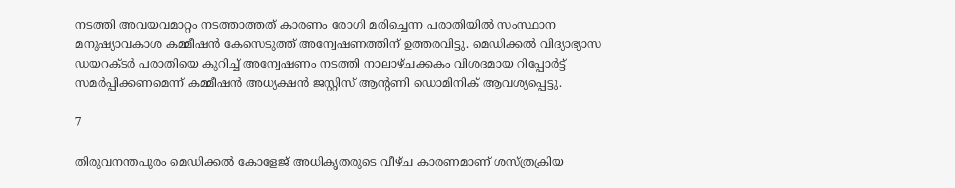നടത്തി അവയവമാറ്റം നടത്താത്തത് കാരണം രോഗി മരിച്ചെന്ന പരാതിയില്‍ സംസ്ഥാന മനുഷ്യാവകാശ കമ്മീഷന്‍ കേസെടുത്ത് അന്വേഷണത്തിന് ഉത്തരവിട്ടു. മെഡിക്കല്‍ വിദ്യാഭ്യാസ ഡയറക്ടര്‍ പരാതിയെ കുറിച്ച് അന്വേഷണം നടത്തി നാലാഴ്ചക്കകം വിശദമായ റിപ്പോര്‍ട്ട് സമര്‍പ്പിക്കണമെന്ന് കമ്മീഷന്‍ അധ്യക്ഷന്‍ ജസ്റ്റിസ് ആന്റണി ഡൊമിനിക് ആവശ്യപ്പെട്ടു.

7

തിരുവനന്തപുരം മെഡിക്കല്‍ കോളേജ് അധികൃതരുടെ വീഴ്ച കാരണമാണ് ശസ്ത്രക്രിയ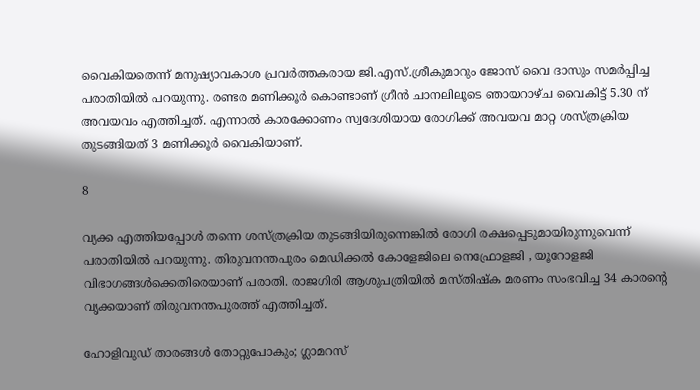വൈകിയതെന്ന് മനുഷ്യാവകാശ പ്രവര്‍ത്തകരായ ജി.എസ്.ശ്രീകുമാറും ജോസ് വൈ ദാസും സമര്‍പ്പിച്ച പരാതിയില്‍ പറയുന്നു. രണ്ടര മണിക്കൂര്‍ കൊണ്ടാണ് ഗ്രീന്‍ ചാനലിലൂടെ ഞായറാഴ്ച വൈകിട്ട് 5.30 ന് അവയവം എത്തിച്ചത്. എന്നാല്‍ കാരക്കോണം സ്വദേശിയായ രോഗിക്ക് അവയവ മാറ്റ ശസ്ത്രക്രിയ തുടങ്ങിയത് 3 മണിക്കൂര്‍ വൈകിയാണ്.

8

വ്യക്ക എത്തിയപ്പോള്‍ തന്നെ ശസ്ത്രക്രിയ തുടങ്ങിയിരുന്നെങ്കില്‍ രോഗി രക്ഷപ്പെടുമായിരുന്നുവെന്ന് പരാതിയില്‍ പറയുന്നു. തിരുവനന്തപുരം മെഡിക്കല്‍ കോളേജിലെ നെഫ്രോളജി , യൂറോളജി വിഭാഗങ്ങള്‍ക്കെതിരെയാണ് പരാതി. രാജഗിരി ആശുപത്രിയില്‍ മസ്തിഷ്‌ക മരണം സംഭവിച്ച 34 കാരന്റെ വൃക്കയാണ് തിരുവനന്തപുരത്ത് എത്തിച്ചത്.

ഹോളിവുഡ് താരങ്ങള്‍ തോറ്റുപോകും; ഗ്ലാമറസ്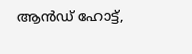ആന്‍ഡ് ഹോട്ട്,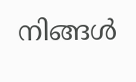നിങ്ങള്‍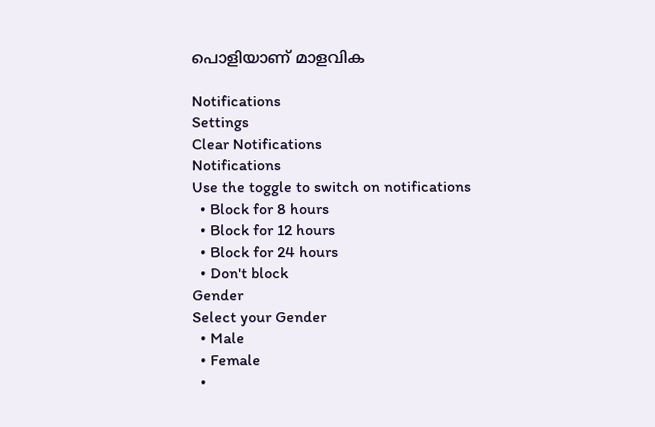പൊളിയാണ് മാളവിക

Notifications
Settings
Clear Notifications
Notifications
Use the toggle to switch on notifications
  • Block for 8 hours
  • Block for 12 hours
  • Block for 24 hours
  • Don't block
Gender
Select your Gender
  • Male
  • Female
  •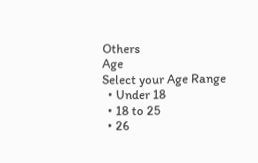Others
Age
Select your Age Range
  • Under 18
  • 18 to 25
  • 26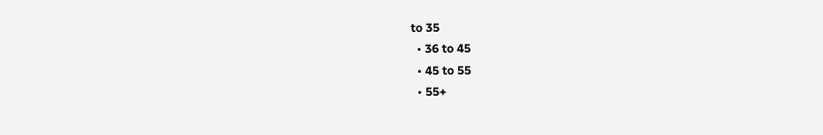to 35
  • 36 to 45
  • 45 to 55
  • 55+